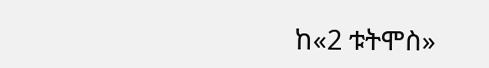ከ«2 ቱትሞስ»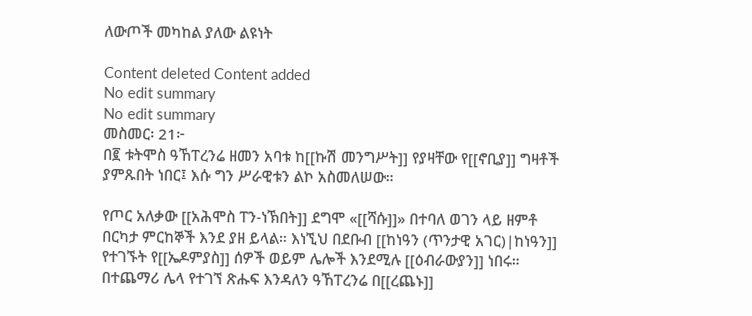ለውጦች መካከል ያለው ልዩነት

Content deleted Content added
No edit summary
No edit summary
መስመር፡ 21፦
በ፪ ቱትሞስ ዓኸፐረንሬ ዘመን አባቱ ከ[[ኩሽ መንግሥት]] የያዛቸው የ[[ኖቢያ]] ግዛቶች ያምጹበት ነበር፤ እሱ ግን ሥራዊቱን ልኮ አስመለሠው።

የጦር አለቃው [[አሕሞስ ፐን-ነኽበት]] ደግሞ «[[ሻሱ]]» በተባለ ወገን ላይ ዘምቶ በርካታ ምርከኞች እንደ ያዘ ይላል። እነኚህ በደቡብ [[ከነዓን (ጥንታዊ አገር)|ከነዓን]] የተገኙት የ[[ኤዶምያስ]] ሰዎች ወይም ሌሎች እንደሚሉ [[ዕብራውያን]] ነበሩ። በተጨማሪ ሌላ የተገኘ ጽሑፍ እንዳለን ዓኸፐረንሬ በ[[ረጨኑ]]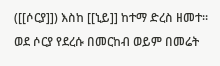([[ሶርያ]]) እስከ [[ኒይ]] ከተማ ድረስ ዘመተ። ወደ ሶርያ የደረሱ በመርከብ ወይም በመሬት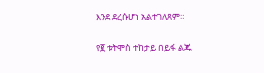እንደ ደረሱሆነ አልተገለጸም።

የ፪ ቱትሞስ ተከታይ በይፋ ልጁ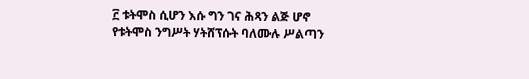፫ ቱትሞስ ሲሆን እሱ ግን ገና ሕጻን ልጅ ሆኖ የቱትሞስ ንግሥት ሃትሸፕሱት ባለሙሉ ሥልጣን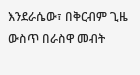እንደራሴው፣ በቅርብም ጊዜ ውስጥ በራስዋ መብት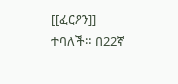[[ፈርዖን]] ተባለች። በ22ኛ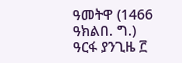ዓመትዋ (1466 ዓክልበ. ግ.) ዓርፋ ያንጊዜ ፫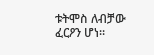ቱትሞስ ለብቻው ፈርዖን ሆነ።